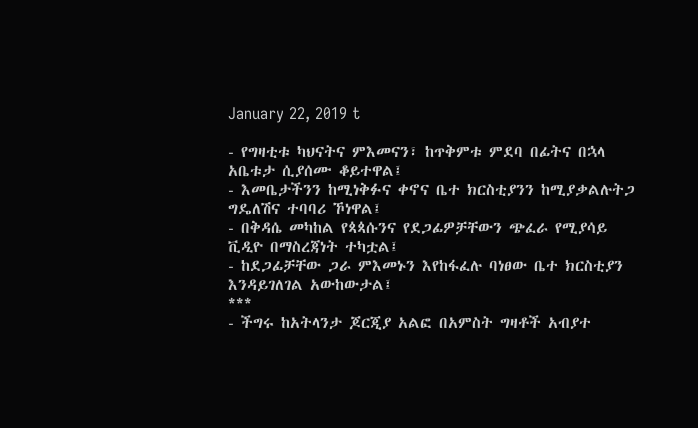January 22, 2019 t

- የግዛቲቱ ካህናትና ምእመናን፣ ከጥቅምቱ ምደባ በፊትና በኋላ አቤቱታ ሲያሰሙ ቆይተዋል፤
- እመቤታችንን ከሚነቅፉና ቀኖና ቤተ ክርስቲያንን ከሚያቃልሉትጋ ግዴለሽና ተባባሪ ኾነዋል፤
- በቅዳሴ መካከል የጳጳሱንና የደጋፊዎቻቸውን ጭፈራ የሚያሳይ ቪዲዮ በማስረጃነት ተካቷል፤
- ከደጋፊቻቸው ጋራ ምእመኑን እየከፋፈሉ ባነፀው ቤተ ክርስቲያን እንዳይገለገል አውከውታል፤
***
- ችግሩ ከአትላንታ ጆርጂያ አልፎ በአምስት ግዛቶች አብያተ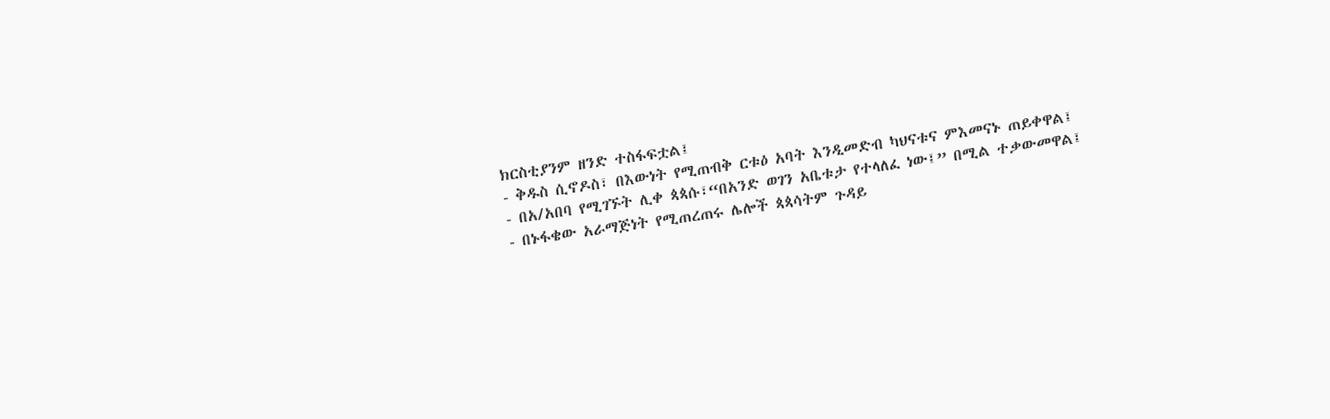ክርስቲያንም ዘንድ ተስፋፍቷል፤
- ቅዱስ ሲኖዶስ፣ በእውነት የሚጠብቅ ርቱዕ አባት እንዲመድብ ካህናቱና ምእመናኑ ጠይቀዋል፤
- በአ/አበባ የሚገኙት ሊቀ ጳጳሱ፣“በአንድ ወገን አቤቱታ የተላለፈ ነው፤” በሚል ተቃውመዋል፤
- በኑፋቄው አራማጅነት የሚጠረጠሩ ሌሎች ጳጳሳትም ጉዳይ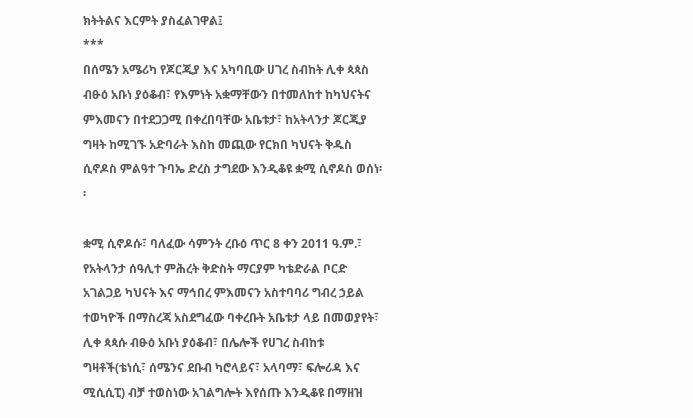ክትትልና እርምት ያስፈልገዋል፤
***
በሰሜን አሜሪካ የጆርጂያ እና አካባቢው ሀገረ ስብከት ሊቀ ጳጳስ ብፁዕ አቡነ ያዕቆብ፣ የእምነት አቋማቸውን በተመለከተ ከካህናትና ምእመናን በተደጋጋሚ በቀረበባቸው አቤቱታ፣ ከአትላንታ ጆርጂያ ግዛት ከሚገኙ አድባራት እስከ መጪው የርክበ ካህናት ቅዱስ ሲኖዶስ ምልዓተ ጉባኤ ድረስ ታግደው እንዲቆዩ ቋሚ ሲኖዶስ ወሰነ፡፡

ቋሚ ሲኖዶሱ፣ ባለፈው ሳምንት ረቡዕ ጥር 8 ቀን 2011 ዓ.ም.፣ የአትላንታ ሰዓሊተ ምሕረት ቅድስት ማርያም ካቴድራል ቦርድ አገልጋይ ካህናት እና ማኅበረ ምእመናን አስተባባሪ ግብረ ኃይል ተወካዮች በማስረጃ አስደግፈው ባቀረቡት አቤቱታ ላይ በመወያየት፣ ሊቀ ጳጳሱ ብፁዕ አቡነ ያዕቆብ፣ በሌሎች የሀገረ ስብከቱ ግዛቶች(ቴነሲ፣ ሰሜንና ደቡብ ካሮላይና፣ አላባማ፣ ፍሎሪዳ እና ሚሲሲፒ) ብቻ ተወስነው አገልግሎት እየሰጡ እንዲቆዩ በማዘዝ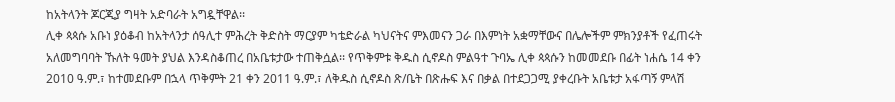ከአትላንት ጆርጂያ ግዛት አድባራት አግዷቸዋል፡፡
ሊቀ ጳጳሱ አቡነ ያዕቆብ ከአትላንታ ሰዓሊተ ምሕረት ቅድስት ማርያም ካቴድራል ካህናትና ምእመናን ጋራ በእምነት አቋማቸውና በሌሎችም ምክንያቶች የፈጠሩት አለመግባባት ኹለት ዓመት ያህል እንዳስቆጠረ በአቤቱታው ተጠቅሷል፡፡ የጥቅምቱ ቅዱስ ሲኖዶስ ምልዓተ ጉባኤ ሊቀ ጳጳሱን ከመመደቡ በፊት ነሐሴ 14 ቀን 2010 ዓ.ም.፣ ከተመደቡም በኋላ ጥቅምት 21 ቀን 2011 ዓ.ም.፣ ለቅዱስ ሲኖዶስ ጽ/ቤት በጽሑፍ እና በቃል በተደጋጋሚ ያቀረቡት አቤቱታ አፋጣኝ ምላሽ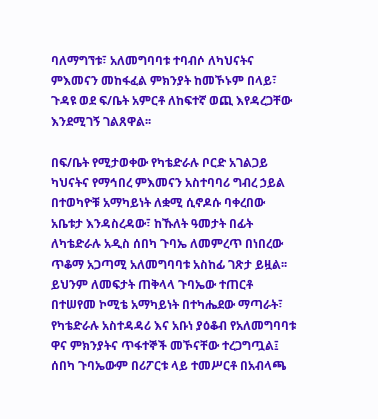ባለማግኘቱ፣ አለመግባባቱ ተባብሶ ለካህናትና ምእመናን መከፋፈል ምክንያት ከመኾኑም በላይ፣ ጉዳዩ ወደ ፍ/ቤት አምርቶ ለከፍተኛ ወጪ እየዳረጋቸው እንደሚገኝ ገልጸዋል፡፡

በፍ/ቤት የሚታወቀው የካቴድራሉ ቦርድ አገልጋይ ካህናትና የማኅበረ ምእመናን አስተባባሪ ግብረ ኃይል በተወካዮቹ አማካይነት ለቋሚ ሲኖዶሱ ባቀረበው አቤቱታ እንዳስረዳው፣ ከኹለት ዓመታት በፊት ለካቴድራሉ አዲስ ሰበካ ጉባኤ ለመምረጥ በነበረው ጥቆማ አጋጣሚ አለመግባባቱ አስከፊ ገጽታ ይዟል፡፡ ይህንም ለመፍታት ጠቅላላ ጉባኤው ተጠርቶ በተሠየመ ኮሚቴ አማካይነት በተካሔደው ማጣራት፣ የካቴድራሉ አስተዳዳሪ እና አቡነ ያዕቆብ የአለመግባባቱ ዋና ምክንያትና ጥፋተኞች መኾናቸው ተረጋግጧል፤ ሰበካ ጉባኤውም በሪፖርቱ ላይ ተመሥርቶ በአብላጫ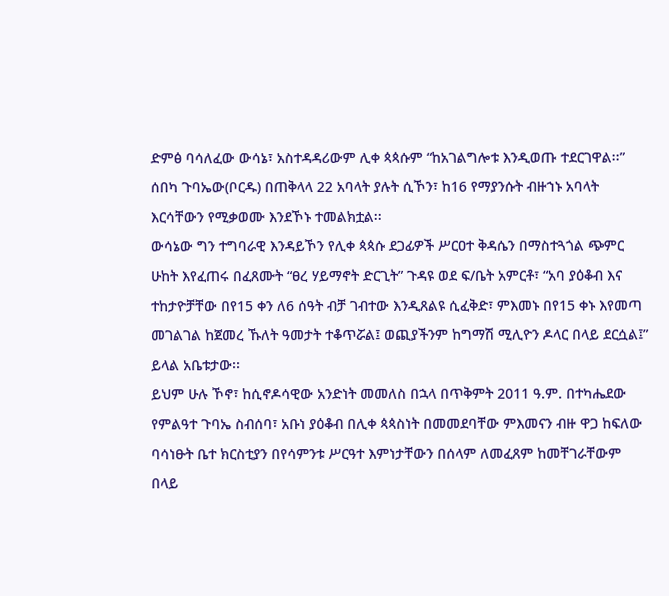ድምፅ ባሳለፈው ውሳኔ፣ አስተዳዳሪውም ሊቀ ጳጳሱም “ከአገልግሎቱ እንዲወጡ ተደርገዋል፡፡” ሰበካ ጉባኤው(ቦርዱ) በጠቅላላ 22 አባላት ያሉት ሲኾን፣ ከ16 የማያንሱት ብዙኀኑ አባላት እርሳቸውን የሚቃወሙ እንደኾኑ ተመልክቷል፡፡
ውሳኔው ግን ተግባራዊ እንዳይኾን የሊቀ ጳጳሱ ደጋፊዎች ሥርዐተ ቅዳሴን በማስተጓጎል ጭምር ሁከት እየፈጠሩ በፈጸሙት “ፀረ ሃይማኖት ድርጊት” ጉዳዩ ወደ ፍ/ቤት አምርቶ፣ “አባ ያዕቆብ እና ተከታዮቻቸው በየ15 ቀን ለ6 ሰዓት ብቻ ገብተው እንዲጸልዩ ሲፈቅድ፣ ምእመኑ በየ15 ቀኑ እየመጣ መገልገል ከጀመረ ኹለት ዓመታት ተቆጥሯል፤ ወጪያችንም ከግማሽ ሚሊዮን ዶላር በላይ ደርሷል፤” ይላል አቤቱታው፡፡
ይህም ሁሉ ኾኖ፣ ከሲኖዶሳዊው አንድነት መመለስ በኋላ በጥቅምት 2011 ዓ.ም. በተካሔደው የምልዓተ ጉባኤ ስብሰባ፣ አቡነ ያዕቆብ በሊቀ ጳጳስነት በመመደባቸው ምእመናን ብዙ ዋጋ ከፍለው ባሳነፁት ቤተ ክርስቲያን በየሳምንቱ ሥርዓተ እምነታቸውን በሰላም ለመፈጸም ከመቸገራቸውም በላይ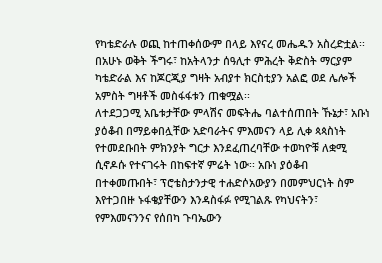የካቴድራሉ ወጪ ከተጠቀሰውም በላይ እየናረ መሔዱን አስረድቷል፡፡ በአሁኑ ወቅት ችግሩ፣ ከአትላንታ ሰዓሊተ ምሕረት ቅድስት ማርያም ካቴድራል እና ከጆርጂያ ግዛት አብያተ ክርስቲያን አልፎ ወደ ሌሎች አምስት ግዛቶች መስፋፋቱን ጠቁሟል፡፡
ለተደጋጋሚ አቤቱታቸው ምላሽና መፍትሔ ባልተሰጠበት ኹኔታ፣ አቡነ ያዕቆብ በማይቀበሏቸው አድባራትና ምእመናን ላይ ሊቀ ጳጳስነት የተመደቡበት ምክንያት ግርታ እንደፈጠረባቸው ተወካዮቹ ለቋሚ ሲኖዶሱ የተናገሩት በከፍተኛ ምሬት ነው፡፡ አቡነ ያዕቆብ በተቀመጡበት፣ ፕሮቴስታንታዊ ተሐድሶአውያን በመምህርነት ስም እየተጋበዙ ኑፋቄያቸውን እንዳስፋፉ የሚገልጹ የካህናትን፣ የምእመናንንና የሰበካ ጉባኤውን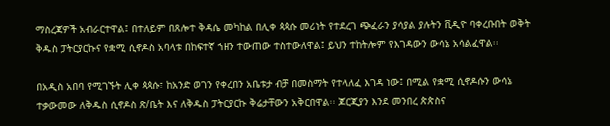ማስረጃዎች አብራርተዋል፤ በተለይም በጸሎተ ቅዳሴ መካከል በሊቀ ጳጳሱ መሪነት የተደረገ ጭፈራን ያሳያል ያሉትን ቪዲዮ ባቀረቡበት ወቅት ቅዱስ ፓትርያርኩና የቋሚ ሲኖዶስ አባላቱ በከፍተኛ ኀዘን ተውጠው ተስተውለዋል፤ ይህን ተከትሎም የእገዳውን ውሳኔ አሳልፈዋል፡፡

በአዲስ አበባ የሚገኙት ሊቀ ጳጳሱ፣ ከአንድ ወገን የቀረበን አቤቱታ ብቻ በመስማት የተላለፈ እገዳ ነው፤ በሚል የቋሚ ሲኖዶሱን ውሳኔ ተቃውመው ለቅዱስ ሲኖዶስ ጽ/ቤት እና ለቅዱስ ፓትርያርኩ ቅሬታቸውን አቅርበዋል፡፡ ጆርጂያን እንደ መንበረ ጵጵስና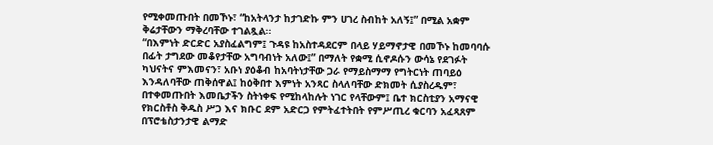የሚቀመጡበት በመኾኑ፣ “ከአትላንታ ከታገድኩ ምን ሀገረ ስብከት አለኝ፤” በሚል አቋም ቅሬታቸውን ማቅረባቸው ተገልጿል፡፡
“በእምነት ድርድር አያስፈልግም፤ ጉዳዩ ከአስተዳደርም በላይ ሃይማኖታዊ በመኾኑ ከመባባሱ በፊት ታግደው መቆየታቸው አግባብነት አለው፤” በማለት የቋሚ ሲኖዶሱን ውሳኔ የደገፉት ካህናትና ምእመናን፣ አቡነ ያዕቆብ ከአባትነታቸው ጋራ የማይስማማ የግትርነት ጠባይዕ እንዳለባቸው ጠቅሰዋል፤ ከዕቅበተ እምነት አንጻር ስላለባቸው ድክመት ሲያስረዱም፣ በተቀመጡበት እመቤታችን ስትነቀፍ የሚከላከሉት ነገር የላቸውም፤ ቤተ ክርስቲያን አማናዊ የክርስቶስ ቅዱስ ሥጋ እና ክቡር ደም አድርጋ የምትፈተትበት የምሥጢረ ቁርባን አፈጻጸም በፕሮቴስታንታዊ ልማድ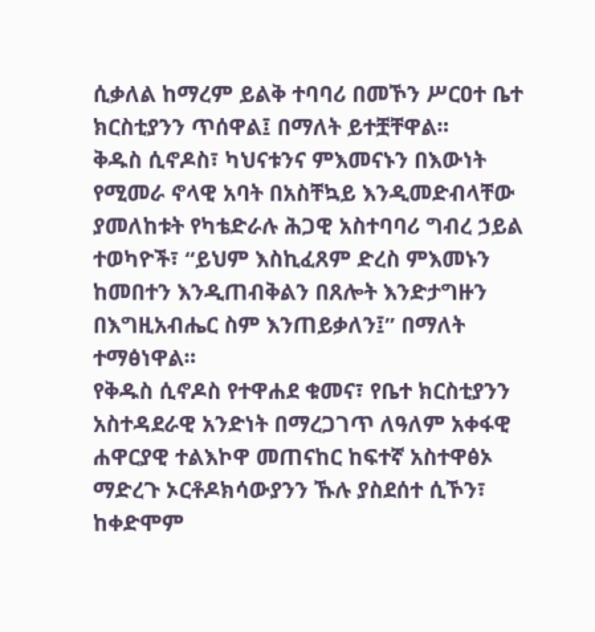ሲቃለል ከማረም ይልቅ ተባባሪ በመኾን ሥርዐተ ቤተ ክርስቲያንን ጥሰዋል፤ በማለት ይተቿቸዋል፡፡
ቅዱስ ሲኖዶስ፣ ካህናቱንና ምእመናኑን በእውነት የሚመራ ኖላዊ አባት በአስቸኳይ እንዲመድብላቸው ያመለከቱት የካቴድራሉ ሕጋዊ አስተባባሪ ግብረ ኃይል ተወካዮች፣ “ይህም እስኪፈጸም ድረስ ምእመኑን ከመበተን እንዲጠብቅልን በጸሎት እንድታግዙን በእግዚአብሔር ስም እንጠይቃለን፤” በማለት ተማፅነዋል፡፡
የቅዱስ ሲኖዶስ የተዋሐደ ቁመና፣ የቤተ ክርስቲያንን አስተዳደራዊ አንድነት በማረጋገጥ ለዓለም አቀፋዊ ሐዋርያዊ ተልእኮዋ መጠናከር ከፍተኛ አስተዋፅኦ ማድረጉ ኦርቶዶክሳውያንን ኹሉ ያስደሰተ ሲኾን፣ ከቀድሞም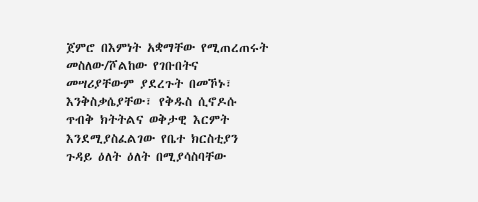ጀምሮ በእምነት አቋማቸው የሚጠረጠሩት መስለው/ሾልከው የገቡበትና መሣሪያቸውም ያደረጉት በመኾኑ፣ እንቅስቃሴያቸው፣ የቅዱስ ሲኖዶሱ ጥብቅ ክትትልና ወቅታዊ እርምት እንደሚያስፈልገው የቤተ ክርስቲያን ጉዳይ ዕለት ዕለት በሚያሳስባቸው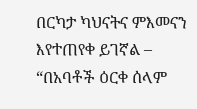በርካታ ካህናትና ምእመናን እየተጠየቀ ይገኛል – “በአባቶች ዕርቀ ሰላም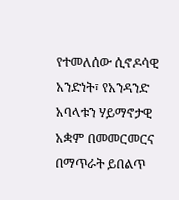የተመለሰው ሲኖዶሳዊ አንድነት፣ የአንዳንድ አባላቱን ሃይማኖታዊ አቋም በመመርመርና በማጥራት ይበልጥ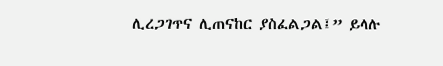ሊረጋገጥና ሊጠናከር ያስፈልጋል፤” ይላሉ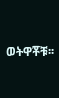ወትዋቾቹ፡፡